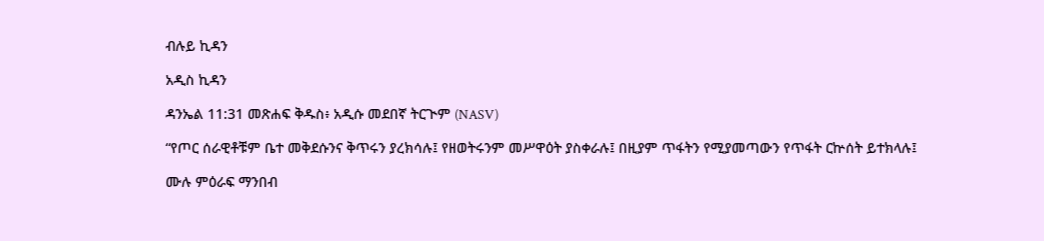ብሉይ ኪዳን

አዲስ ኪዳን

ዳንኤል 11:31 መጽሐፍ ቅዱስ፥ አዲሱ መደበኛ ትርጒም (NASV)

“የጦር ሰራዊቶቹም ቤተ መቅደሱንና ቅጥሩን ያረክሳሉ፤ የዘወትሩንም መሥዋዕት ያስቀራሉ፤ በዚያም ጥፋትን የሚያመጣውን የጥፋት ርኵሰት ይተክላሉ፤

ሙሉ ምዕራፍ ማንበብ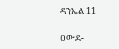ዳንኤል 11

ዐውደ-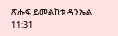ጽሑፍ ይመልከቱ ዳንኤል 11:31